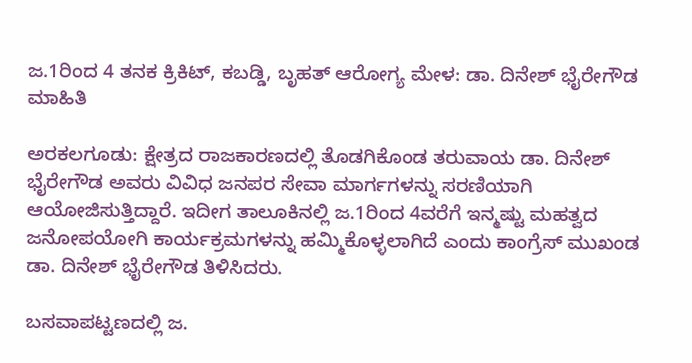ಜ.1ರಿಂದ 4 ತನಕ ಕ್ರಿಕಿಟ್, ಕಬಡ್ಡಿ, ಬೃಹತ್ ಆರೋಗ್ಯ ಮೇಳ: ಡಾ. ದಿನೇಶ್ ಭೈರೇಗೌಡ ಮಾಹಿತಿ

ಅರಕಲಗೂಡು: ಕ್ಷೇತ್ರದ ರಾಜಕಾರಣದಲ್ಲಿ ತೊಡಗಿಕೊಂಡ ತರುವಾಯ ಡಾ. ದಿನೇಶ್ ಭೈರೇಗೌಡ ಅವರು ವಿವಿಧ ಜನಪರ ಸೇವಾ ಮಾರ್ಗಗಳನ್ನು ಸರಣಿಯಾಗಿ ಆಯೋಜಿಸುತ್ತಿದ್ದಾರೆ. ಇದೀಗ ತಾಲೂಕಿನಲ್ಲಿ ಜ.1ರಿಂದ 4ವರೆಗೆ ಇನ್ಮಷ್ಟು ಮಹತ್ವದ ಜನೋಪಯೋಗಿ ಕಾರ್ಯಕ್ರಮಗಳನ್ನು ಹಮ್ಮಿಕೊಳ್ಳಲಾಗಿದೆ ಎಂದು ಕಾಂಗ್ರೆಸ್ ಮುಖಂಡ ಡಾ. ದಿನೇಶ್ ಭೈರೇಗೌಡ ತಿಳಿಸಿದರು.

ಬಸವಾಪಟ್ಟಣದಲ್ಲಿ ಜ.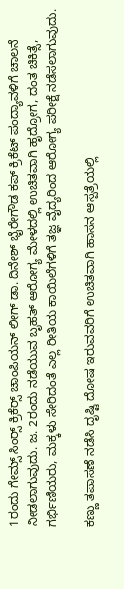1ರಂದು ಗೇಮ್ಸ್ ಸಿಂರ‍್ಸ್ ಕ್ರಿಕೆರ‍್ಸ್ ಚಾಂಪಿಯನ್ ಲೀಗ್ ಡಾ. ದಿನೇಶ್ ಭೈರೇಗೌಡ ಕಪ್ ಕ್ರಿಕೆಟ್ ಪಂದ್ಯಾವಳಿಗೆ ಚಾಲನೆ ನೀಡಲಾಗುವುದು. ಜ. 2ರಂದು ನಡೆಯುವ ಬೃಹತ್ ಆರೋಗ್ಯ ಮೇಳದಲ್ಲಿ ಉಚಿತವಾಗಿ ಹೃದ್ರೋಗ, ದಂತ ಚಿಕಿತ್ಸೆ, ಗರ್ಭಿಣಿಯರು, ಮಕ್ಕಳು ಸೇರಿದಂತೆ ಎಲ್ಲ ರೀತಿಯ ಕಾಯಿಲೆಗಳಿಗೆ ತಜ್ಞ ವೈದ್ಯರಿಂದ ಆರೋಗ್ಯ ಪರೀಕ್ಷೆ ನಡೆಸಲಾಗುವುದು.

ಕಣ್ಣು ತಪಾಸಣೆ ನಡೆಸಿ ದೃಷ್ಟಿ ದೋಷ ಇರುವವರಿಗೆ ಉಚಿತವಾಗಿ ಹಾಸನ ಆಸ್ಪತ್ರೆಯಲ್ಲಿ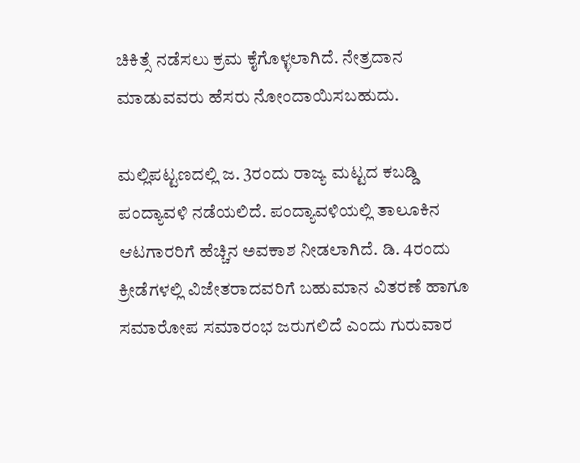ಚಿಕಿತ್ಸೆ ನಡೆಸಲು ಕ್ರಮ ಕೈಗೊಳ್ಳಲಾಗಿದೆ. ನೇತ್ರದಾನ ಮಾಡುವವರು ಹೆಸರು ನೋಂದಾಯಿಸಬಹುದು.

ಮಲ್ಲಿಪಟ್ಟಣದಲ್ಲಿ ಜ. 3ರಂದು ರಾಜ್ಯ ಮಟ್ಟದ ಕಬಡ್ಡಿ ಪಂದ್ಯಾವಳಿ ನಡೆಯಲಿದೆ. ಪಂದ್ಯಾವಳಿಯಲ್ಲಿ ತಾಲೂಕಿನ ಆಟಗಾರರಿಗೆ ಹೆಚ್ಚಿನ ಅವಕಾಶ ನೀಡಲಾಗಿದೆ. ಡಿ. 4ರಂದು ಕ್ರೀಡೆಗಳಲ್ಲಿ ವಿಜೇತರಾದವರಿಗೆ ಬಹುಮಾನ ವಿತರಣೆ ಹಾಗೂ ಸಮಾರೋಪ ಸಮಾರಂಭ ಜರುಗಲಿದೆ ಎಂದು ಗುರುವಾರ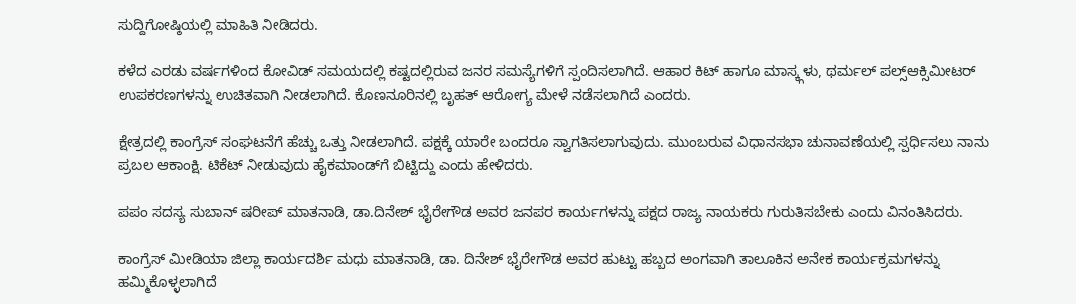ಸುದ್ದಿಗೋಷ್ಠಿಯಲ್ಲಿ ಮಾಹಿತಿ ನೀಡಿದರು.

ಕಳೆದ ಎರಡು ವರ್ಷಗಳಿಂದ ಕೋವಿಡ್ ಸಮಯದಲ್ಲಿ ಕಷ್ಟದಲ್ಲಿರುವ ಜನರ ಸಮಸ್ಯೆಗಳಿಗೆ ಸ್ಪಂದಿಸಲಾಗಿದೆ. ಆಹಾರ ಕಿಟ್ ಹಾಗೂ ಮಾಸ್ಕ್ಗಳು, ಥರ್ಮಲ್ ಪಲ್ಸ್ಆಕ್ಸಿಮೀಟರ್ ಉಪಕರಣಗಳನ್ನು ಉಚಿತವಾಗಿ ನೀಡಲಾಗಿದೆ. ಕೊಣನೂರಿನಲ್ಲಿ ಬೃಹತ್ ಆರೋಗ್ಯ ಮೇಳೆ ನಡೆಸಲಾಗಿದೆ ಎಂದರು.

ಕ್ಷೇತ್ರದಲ್ಲಿ ಕಾಂಗ್ರೆಸ್ ಸಂಘಟನೆಗೆ ಹೆಚ್ಚು ಒತ್ತು ನೀಡಲಾಗಿದೆ. ಪಕ್ಷಕ್ಕೆ ಯಾರೇ ಬಂದರೂ ಸ್ವಾಗತಿಸಲಾಗುವುದು. ಮುಂಬರುವ ವಿಧಾನಸಭಾ ಚುನಾವಣೆಯಲ್ಲಿ ಸ್ಪರ್ಧಿಸಲು ನಾನು ಪ್ರಬಲ ಆಕಾಂಕ್ಷಿ. ಟಿಕೆಟ್ ನೀಡುವುದು ಹೈಕಮಾಂಡ್‌ಗೆ ಬಿಟ್ಟಿದ್ದು ಎಂದು ಹೇಳಿದರು.

ಪಪಂ ಸದಸ್ಯ ಸುಬಾನ್ ಷರೀಪ್ ಮಾತನಾಡಿ, ಡಾ.ದಿನೇಶ್ ಭೈರೇಗೌಡ ಅವರ ಜನಪರ ಕಾರ್ಯಗಳನ್ನು ಪಕ್ಷದ ರಾಜ್ಯ ನಾಯಕರು ಗುರುತಿಸಬೇಕು ಎಂದು ವಿನಂತಿಸಿದರು.

ಕಾಂಗ್ರೆಸ್ ಮೀಡಿಯಾ ಜಿಲ್ಲಾ ಕಾರ್ಯದರ್ಶಿ ಮಧು ಮಾತನಾಡಿ, ಡಾ. ದಿನೇಶ್ ಭೈರೇಗೌಡ ಅವರ ಹುಟ್ಟು ಹಬ್ಬದ ಅಂಗವಾಗಿ ತಾಲೂಕಿನ ಅನೇಕ ಕಾರ್ಯಕ್ರಮಗಳನ್ನು ಹಮ್ಮಿಕೊಳ್ಳಲಾಗಿದೆ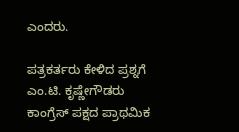ಎಂದರು.

ಪತ್ರಕರ್ತರು ಕೇಳಿದ ಪ್ರಶ್ನಗೆ ಎಂ.ಟಿ. ಕೃಷ್ಣೇಗೌಡರು ಕಾಂಗ್ರೆಸ್ ಪಕ್ಷದ ಪ್ರಾಥಮಿಕ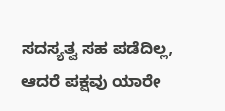ಸದಸ್ಯತ್ವ ಸಹ ಪಡೆದಿಲ್ಲ, ಆದರೆ ಪಕ್ಷವು ಯಾರೇ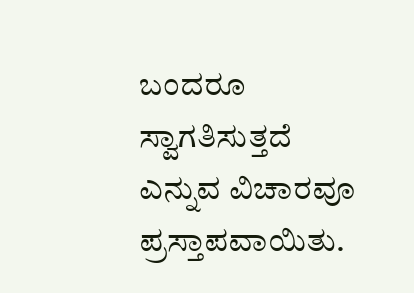ಬಂದರೂ ಸ್ವಾಗತಿಸುತ್ತದೆ ಎನ್ನುವ ವಿಚಾರವೂ ಪ್ರಸ್ತಾಪವಾಯಿತು.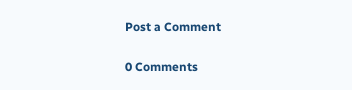Post a Comment

0 Comments